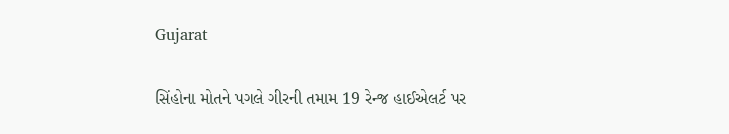Gujarat

સિંહોના મોતને પગલે ગીરની તમામ 19 રેન્જ હાઈએલર્ટ પર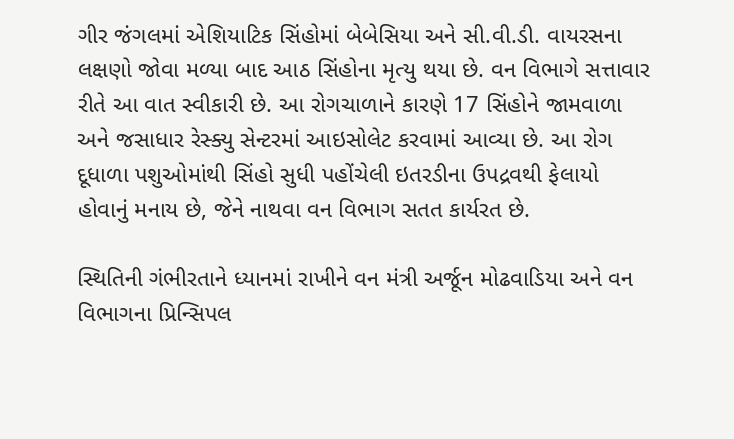ગીર જંગલમાં એશિયાટિક સિંહોમાં બેબેસિયા અને સી.વી.ડી. વાયરસના લક્ષણો જોવા મળ્યા બાદ આઠ સિંહોના મૃત્યુ થયા છે. વન વિભાગે સત્તાવાર રીતે આ વાત સ્વીકારી છે. આ રોગચાળાને કારણે 17 સિંહોને જામવાળા અને જસાધાર રેસ્ક્યુ સેન્ટરમાં આઇસોલેટ કરવામાં આવ્યા છે. આ રોગ દૂધાળા પશુઓમાંથી સિંહો સુધી પહોંચેલી ઇતરડીના ઉપદ્રવથી ફેલાયો હોવાનું મનાય છે, જેને નાથવા વન વિભાગ સતત કાર્યરત છે.

સ્થિતિની ગંભીરતાને ધ્યાનમાં રાખીને વન મંત્રી અર્જૂન મોઢવાડિયા અને વન વિભાગના પ્રિન્સિપલ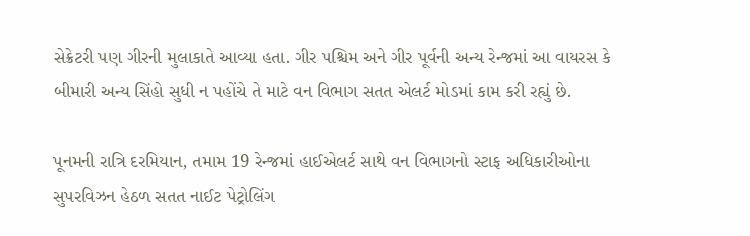સેક્રેટરી પણ ગીરની મુલાકાતે આવ્યા હતા. ગીર પશ્ચિમ અને ગીર પૂર્વની અન્ય રેન્જમાં આ વાયરસ કે બીમારી અન્ય સિંહો સુધી ન પહોંચે તે માટે વન વિભાગ સતત એલર્ટ મોડમાં કામ કરી રહ્યું છે.

પૂનમની રાત્રિ દરમિયાન, તમામ 19 રેન્જમાં હાઈએલર્ટ સાથે વન વિભાગનો સ્ટાફ અધિકારીઓના સુપરવિઝન હેઠળ સતત નાઈટ પેટ્રોલિંગ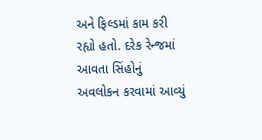અને ફિલ્ડમાં કામ કરી રહ્યો હતો. દરેક રેન્જમાં આવતા સિંહોનું અવલોકન કરવામાં આવ્યું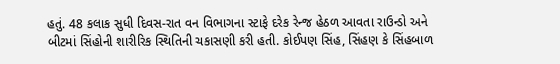હતું. 48 કલાક સુધી દિવસ-રાત વન વિભાગના સ્ટાફે દરેક રેન્જ હેઠળ આવતા રાઉન્ડો અને બીટમાં સિંહોની શારીરિક સ્થિતિની ચકાસણી કરી હતી. કોઈપણ સિંહ, સિંહણ કે સિંહબાળ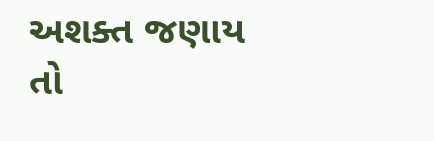અશક્ત જણાય તો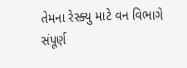તેમના રેસ્ક્યુ માટે વન વિભાગે સંપૂર્ણ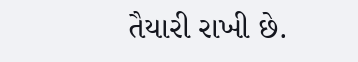તૈયારી રાખી છે.